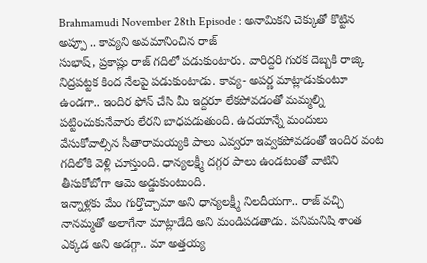Brahmamudi November 28th Episode : అనామికని చెక్కుతో కొట్టిన అప్పూ .. కావ్యని అవమానించిన రాజ్
సుభాష్, ప్రకాష్లు రాజ్ గదిలో పడుకుంటారు. వారిద్దరి గురక దెబ్బకి రాజ్కి నిద్రపట్టక కింద నేలపై పడుకుంటాడు. కావ్య- అపర్ణ మాట్లాడుకుంటూ ఉండగా.. ఇందిర ఫోన్ చేసి మీ ఇద్దరూ లేకపోవడంతో మమ్మల్ని పట్టించుకునేవారు లేరని బాధపడుతుంది. ఉదయాన్నే మందులు వేసుకోవాల్సిన సీతారామయ్యకి పాలు ఎవ్వరూ ఇవ్వకపోవడంతో ఇందిర వంట గదిలోకి వెళ్లి చూస్తుంది. ధాన్యలక్ష్మీ దగ్గర పాలు ఉండటంతో వాటిని తీసుకోబోగా ఆమె అడ్డుకుంటుంది.
ఇన్నాళ్లకు మేం గుర్తొచ్చామా అని ధాన్యలక్ష్మీ నిలదీయగా.. రాజ్ వచ్చి నానమ్మతో అలాగేనా మాట్లాడేది అని మండిపడతాడు. పనిమనిషి శాంత ఎక్కడ అని అడగ్గా.. మా అత్తయ్య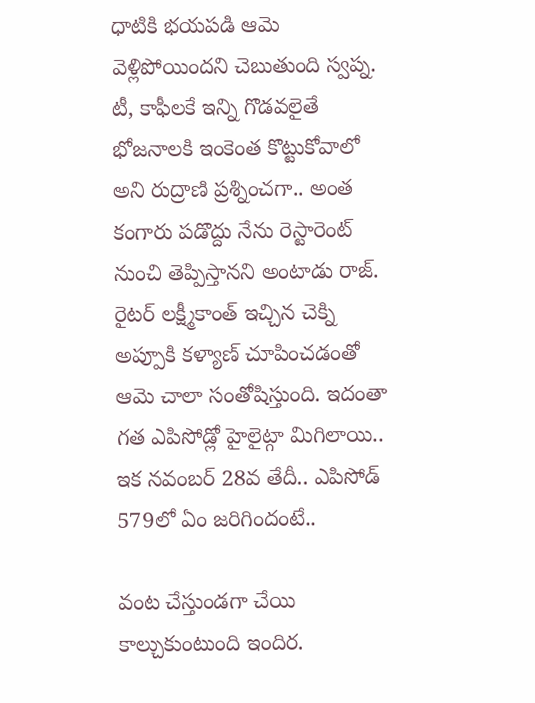ధాటికి భయపడి ఆమె వెళ్లిపోయిందని చెబుతుంది స్వప్న. టీ, కాఫీలకే ఇన్ని గొడవలైతే భోజనాలకి ఇంకెంత కొట్టుకోవాలో అని రుద్రాణి ప్రశ్నించగా.. అంత కంగారు పడొద్దు నేను రెస్టారెంట్ నుంచి తెప్పిస్తానని అంటాడు రాజ్. రైటర్ లక్ష్మీకాంత్ ఇచ్చిన చెక్ని అప్పూకి కళ్యాణ్ చూపించడంతో ఆమె చాలా సంతోషిస్తుంది. ఇదంతా గత ఎపిసోడ్లో హైలైట్గా మిగిలాయి.. ఇక నవంబర్ 28వ తేదీ.. ఎపిసోడ్ 579లో ఏం జరిగిందంటే..

వంట చేస్తుండగా చేయి కాల్చుకుంటుంది ఇందిర.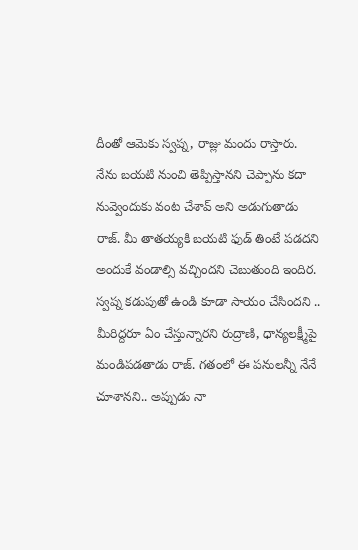దీంతో ఆమెకు స్వప్న, రాజ్లు మందు రాస్తారు. నేను బయటి నుంచి తెప్పిస్తానని చెప్పాను కదా నువ్వెందుకు వంట చేశావ్ అని అడుగుతాడు రాజ్. మీ తాతయ్యకి బయటి ఫుడ్ తింటే పడదని అందుకే వండాల్సి వచ్చిందని చెబుతుంది ఇందిర. స్వప్న కడుపుతో ఉండి కూడా సాయం చేసిందని .. మీరిద్దరూ ఏం చేస్తున్నారని రుద్రాణి, ధాన్యలక్ష్మీపై మండిపడతాడు రాజ్. గతంలో ఈ పనులన్నీ నేనే చూశానని.. అప్పుడు నా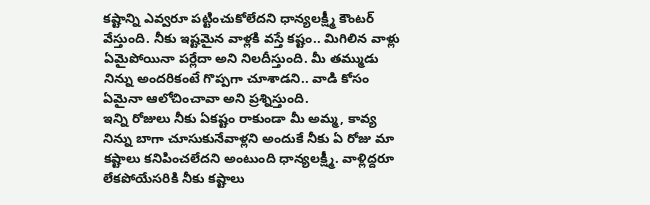కష్టాన్ని ఎవ్వరూ పట్టించుకోలేదని ధాన్యలక్ష్మీ కౌంటర్ వేస్తుంది. నీకు ఇష్టమైన వాళ్లకి వస్తే కష్టం.. మిగిలిన వాళ్లు ఏమైపోయినా పర్లేదా అని నిలదీస్తుంది. మీ తమ్ముడు నిన్ను అందరికంటే గొప్పగా చూశాడని.. వాడి కోసం ఏమైనా ఆలోచించావా అని ప్రశ్నిస్తుంది.
ఇన్ని రోజులు నీకు ఏకష్టం రాకుండా మీ అమ్మ, కావ్య నిన్ను బాగా చూసుకునేవాళ్లని అందుకే నీకు ఏ రోజు మా కష్టాలు కనిపించలేదని అంటుంది ధాన్యలక్ష్మీ. వాళ్లిద్దరూ లేకపోయేసరికి నీకు కష్టాలు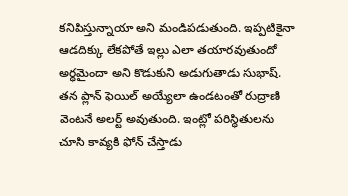కనిపిస్తున్నాయా అని మండిపడుతుంది. ఇప్పటికైనా ఆడదిక్కు లేకపోతే ఇల్లు ఎలా తయారవుతుందో అర్ధమైందా అని కొడుకుని అడుగుతాడు సుభాష్. తన ప్లాన్ ఫెయిల్ అయ్యేలా ఉండటంతో రుద్రాణి వెంటనే అలర్ట్ అవుతుంది. ఇంట్లో పరిస్ధితులను చూసి కావ్యకి ఫోన్ చేస్తాడు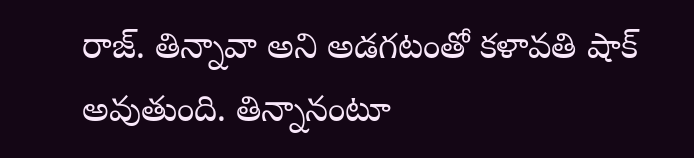రాజ్. తిన్నావా అని అడగటంతో కళావతి షాక్ అవుతుంది. తిన్నానంటూ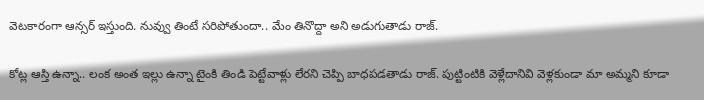వెటకారంగా ఆన్సర్ ఇస్తుంది. నువ్వు తింటే సరిపోతుందా.. మేం తినొద్దా అని అడుగుతాడు రాజ్.

కోట్ల ఆస్తి ఉన్నా.. లంక అంత ఇల్లు ఉన్నా టైంకి తిండి పెట్టేవాళ్లు లేరని చెప్పి బాధపడతాడు రాజ్. పుట్టింటికి వెళ్లేదానివి వెళ్లకుండా మా అమ్మని కూడా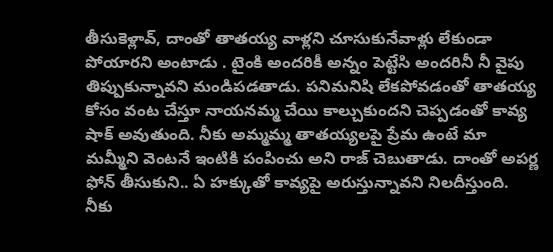తీసుకెళ్లావ్, దాంతో తాతయ్య వాళ్లని చూసుకునేవాళ్లు లేకుండా పోయారని అంటాడు . టైంకి అందరికీ అన్నం పెట్టేసి అందరినీ నీ వైపు తిప్పుకున్నావని మండిపడతాడు. పనిమనిషి లేకపోవడంతో తాతయ్య కోసం వంట చేస్తూ నాయనమ్మ చేయి కాల్చుకుందని చెప్పడంతో కావ్య షాక్ అవుతుంది. నీకు అమ్మమ్మ తాతయ్యలపై ప్రేమ ఉంటే మా మమ్మీని వెంటనే ఇంటికి పంపించు అని రాజ్ చెబుతాడు. దాంతో అపర్ణ ఫోన్ తీసుకుని.. ఏ హక్కుతో కావ్యపై అరుస్తున్నావని నిలదీస్తుంది. నీకు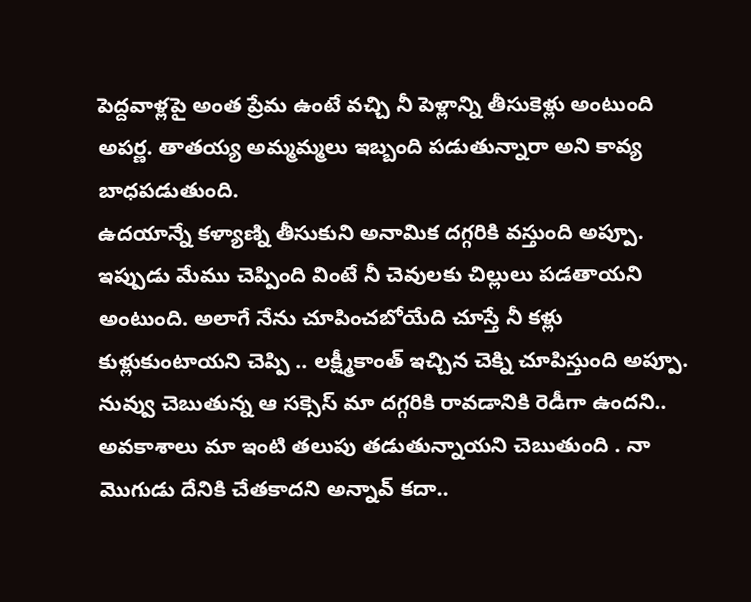పెద్దవాళ్లపై అంత ప్రేమ ఉంటే వచ్చి నీ పెళ్లాన్ని తీసుకెళ్లు అంటుంది అపర్ణ. తాతయ్య అమ్మమ్మలు ఇబ్బంది పడుతున్నారా అని కావ్య బాధపడుతుంది.
ఉదయాన్నే కళ్యాణ్ని తీసుకుని అనామిక దగ్గరికి వస్తుంది అప్పూ. ఇప్పుడు మేము చెప్పింది వింటే నీ చెవులకు చిల్లులు పడతాయని అంటుంది. అలాగే నేను చూపించబోయేది చూస్తే నీ కళ్లు కుళ్లుకుంటాయని చెప్పి .. లక్ష్మీకాంత్ ఇచ్చిన చెక్ని చూపిస్తుంది అప్పూ. నువ్వు చెబుతున్న ఆ సక్సెస్ మా దగ్గరికి రావడానికి రెడీగా ఉందని.. అవకాశాలు మా ఇంటి తలుపు తడుతున్నాయని చెబుతుంది . నా మొగుడు దేనికి చేతకాదని అన్నావ్ కదా..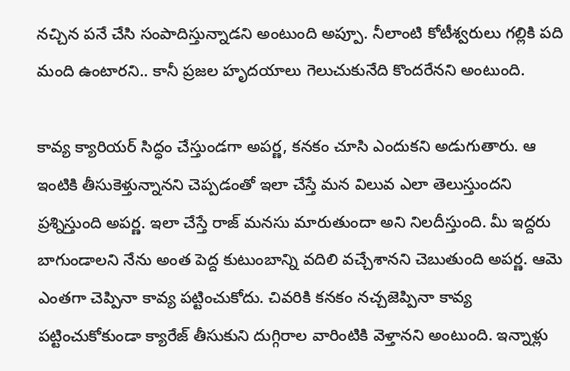నచ్చిన పనే చేసి సంపాదిస్తున్నాడని అంటుంది అప్పూ. నీలాంటి కోటీశ్వరులు గల్లికి పది మంది ఉంటారని.. కానీ ప్రజల హృదయాలు గెలుచుకునేది కొందరేనని అంటుంది.

కావ్య క్యారియర్ సిద్ధం చేస్తుండగా అపర్ణ, కనకం చూసి ఎందుకని అడుగుతారు. ఆ ఇంటికి తీసుకెళ్తున్నానని చెప్పడంతో ఇలా చేస్తే మన విలువ ఎలా తెలుస్తుందని ప్రశ్నిస్తుంది అపర్ణ. ఇలా చేస్తే రాజ్ మనసు మారుతుందా అని నిలదీస్తుంది. మీ ఇద్దరు బాగుండాలని నేను అంత పెద్ద కుటుంబాన్ని వదిలి వచ్చేశానని చెబుతుంది అపర్ణ. ఆమె ఎంతగా చెప్పినా కావ్య పట్టించుకోదు. చివరికి కనకం నచ్చజెప్పినా కావ్య పట్టించుకోకుండా క్యారేజ్ తీసుకుని దుగ్గిరాల వారింటికి వెళ్తానని అంటుంది. ఇన్నాళ్లు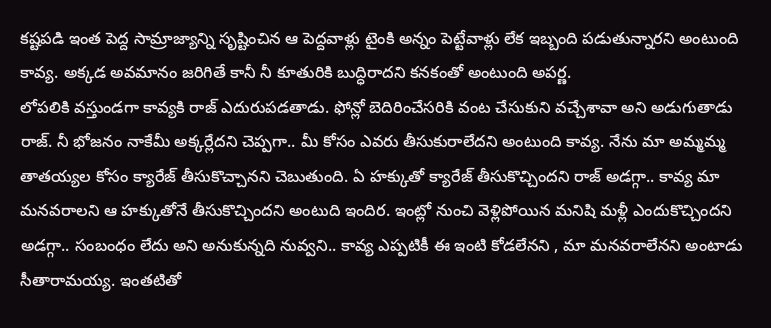కష్టపడి ఇంత పెద్ద సామ్రాజ్యాన్ని సృష్టించిన ఆ పెద్దవాళ్లు టైంకి అన్నం పెట్టేవాళ్లు లేక ఇబ్బంది పడుతున్నారని అంటుంది కావ్య. అక్కడ అవమానం జరిగితే కానీ నీ కూతురికి బుద్ధిరాదని కనకంతో అంటుంది అపర్ణ.
లోపలికి వస్తుండగా కావ్యకి రాజ్ ఎదురుపడతాడు. ఫోన్లో బెదిరించేసరికి వంట చేసుకుని వచ్చేశావా అని అడుగుతాడు రాజ్. నీ భోజనం నాకేమీ అక్కర్లేదని చెప్పగా.. మీ కోసం ఎవరు తీసుకురాలేదని అంటుంది కావ్య. నేను మా అమ్మమ్మ తాతయ్యల కోసం క్యారేజ్ తీసుకొచ్చానని చెబుతుంది. ఏ హక్కుతో క్యారేజ్ తీసుకొచ్చిందని రాజ్ అడగ్గా.. కావ్య మా మనవరాలని ఆ హక్కుతోనే తీసుకొచ్చిందని అంటుది ఇందిర. ఇంట్లో నుంచి వెళ్లిపోయిన మనిషి మళ్లీ ఎందుకొచ్చిందని అడగ్గా.. సంబంధం లేదు అని అనుకున్నది నువ్వని.. కావ్య ఎప్పటికీ ఈ ఇంటి కోడలేనని , మా మనవరాలేనని అంటాడు సీతారామయ్య. ఇంతటితో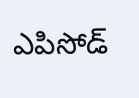ఎపిసోడ్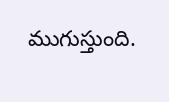ముగుస్తుంది.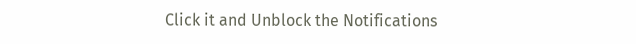Click it and Unblock the Notifications